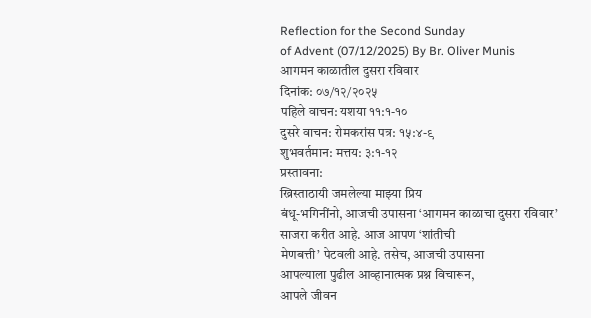Reflection for the Second Sunday
of Advent (07/12/2025) By Br. Oliver Munis
आगमन काळातील दुसरा रविवार
दिनांक: ०७/१२/२०२५
पहिले वाचन: यशया ११:१-१०
दुसरे वाचन: रोमकरांस पत्र: १५:४-९
शुभवर्तमान: मत्तय: ३:१-१२
प्रस्तावना:
ख्रिस्ताठायी जमलेल्या माझ्या प्रिय
बंधू-भगिनींनो, आजची उपासना ‘आगमन काळाचा दुसरा रविवार’ साजरा करीत आहे. आज आपण ‘शांतीची
मेणबत्ती’ पेटवली आहे. तसेच, आजची उपासना
आपल्याला पुढील आव्हानात्मक प्रश्न विचारून,
आपले जीवन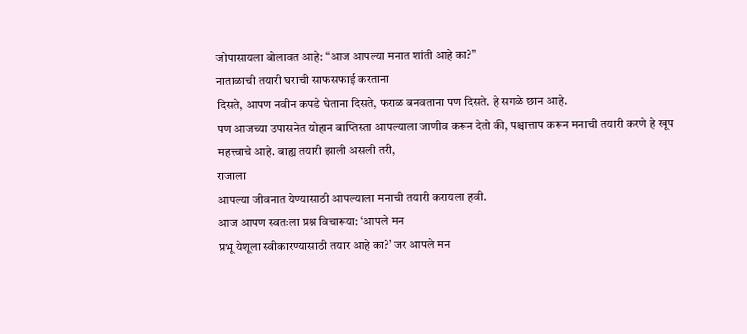जोपासायला बोलावत आहे: “आज आपल्या मनात शांती आहे का?”
नाताळाची तयारी घराची साफसफाई करताना
दिसते, आपण नवीन कपडे घेताना दिसते, फराळ बनवताना पण दिसते. हे सगळे छान आहे.
पण आजच्या उपासनेत योहान बाप्तिस्ता आपल्याला जाणीव करून देतो की, पश्चात्ताप करून मनाची तयारी करणे हे खूप
महत्त्वाचे आहे. बाह्य तयारी झाली असली तरी,
राजाला
आपल्या जीवनात येण्यासाठी आपल्याला मनाची तयारी करायला हवी.
आज आपण स्वतःला प्रश्न विचारूया: ‘आपले मन
प्रभू येशूला स्वीकारण्यासाठी तयार आहे का?’ जर आपले मन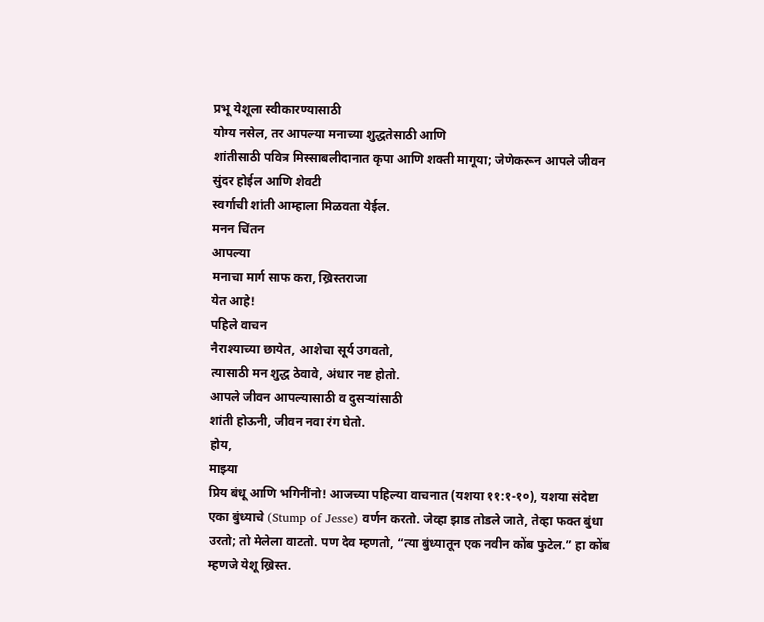प्रभू येशूला स्वीकारण्यासाठी
योग्य नसेल, तर आपल्या मनाच्या शुद्धतेसाठी आणि
शांतीसाठी पवित्र मिस्साबलीदानात कृपा आणि शक्ती मागूया; जेणेकरून आपले जीवन सुंदर होईल आणि शेवटी
स्वर्गाची शांती आम्हाला मिळवता येईल.
मनन चिंतन
आपल्या
मनाचा मार्ग साफ करा, ख्रिस्तराजा
येत आहे!
पहिले वाचन
नैराश्याच्या छायेत, आशेचा सूर्य उगवतो,
त्यासाठी मन शुद्ध ठेवावे, अंधार नष्ट होतो.
आपले जीवन आपल्यासाठी व दुसऱ्यांसाठी
शांती होऊनी, जीवन नवा रंग घेतो.
होय,
माझ्या
प्रिय बंधू आणि भगिनींनो! आजच्या पहिल्या वाचनात (यशया ११:१-१०), यशया संदेष्टा एका बुंध्याचे (Stump of Jesse) वर्णन करतो. जेव्हा झाड तोडले जाते, तेव्हा फक्त बुंधा उरतो; तो मेलेला वाटतो. पण देव म्हणतो, “त्या बुंध्यातून एक नवीन कोंब फुटेल.” हा कोंब म्हणजे येशू ख्रिस्त.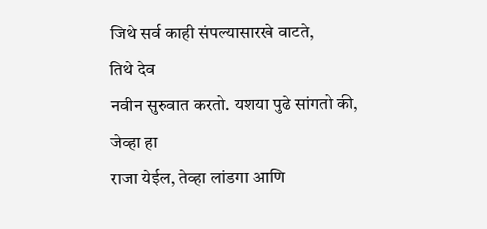जिथे सर्व काही संपल्यासारखे वाटते,
तिथे देव
नवीन सुरुवात करतो. यशया पुढे सांगतो की,
जेव्हा हा
राजा येईल, तेव्हा लांडगा आणि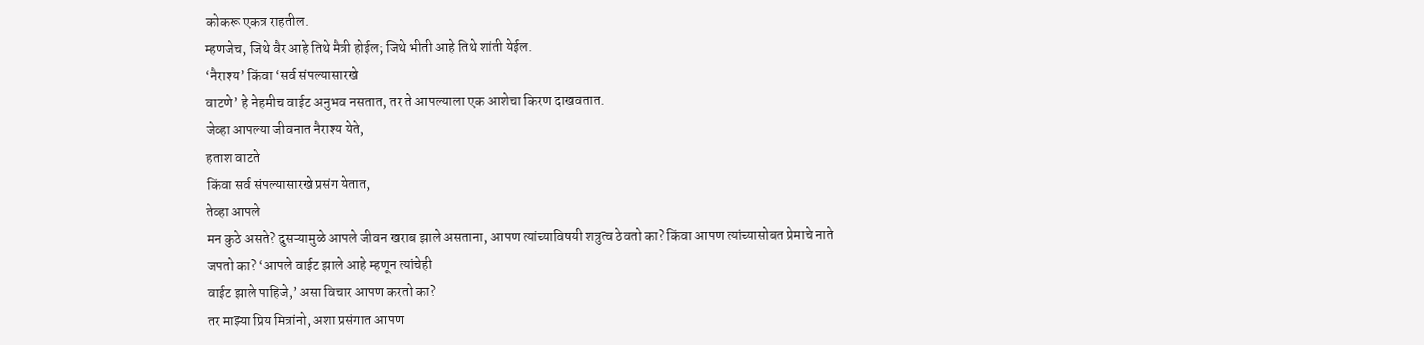कोकरू एकत्र राहतील.
म्हणजेच, जिथे वैर आहे तिथे मैत्री होईल; जिथे भीती आहे तिथे शांती येईल.
‘नैराश्य’ किंवा ‘सर्व संपल्यासारखे
वाटणे’ हे नेहमीच वाईट अनुभव नसतात, तर ते आपल्याला एक आशेचा किरण दाखवतात.
जेव्हा आपल्या जीवनात नैराश्य येते,
हताश वाटते
किंवा सर्व संपल्यासारखे प्रसंग येतात,
तेव्हा आपले
मन कुठे असते? दुसऱ्यामुळे आपले जीवन खराब झाले असताना, आपण त्यांच्याविषयी शत्रुत्व ठेवतो का? किंवा आपण त्यांच्यासोबत प्रेमाचे नाते
जपतो का? ‘आपले वाईट झाले आहे म्हणून त्यांचेही
वाईट झाले पाहिजे,’ असा विचार आपण करतो का?
तर माझ्या प्रिय मित्रांनो, अशा प्रसंगात आपण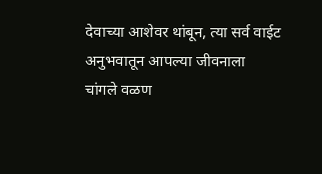देवाच्या आशेवर थांबून, त्या सर्व वाईट अनुभवातून आपल्या जीवनाला
चांगले वळण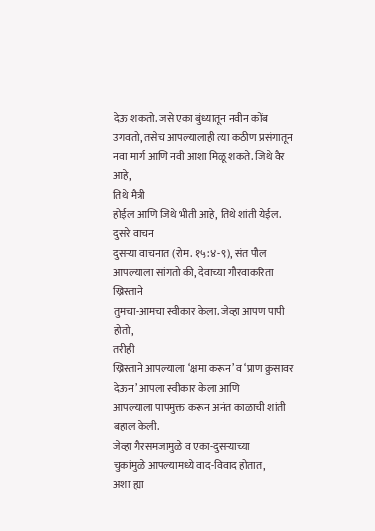देऊ शकतो. जसे एका बुंध्यातून नवीन कोंब उगवतो, तसेच आपल्यालाही त्या कठीण प्रसंगातून
नवा मार्ग आणि नवी आशा मिळू शकते. जिथे वैर आहे,
तिथे मैत्री
होईल आणि जिथे भीती आहे, तिथे शांती येईल.
दुसरे वाचन
दुसऱ्या वाचनात (रोम. १५:४-९), संत पौल आपल्याला सांगतो की, देवाच्या गौरवाकरिता ख्रिस्ताने
तुमचा-आमचा स्वीकार केला. जेव्हा आपण पापी होतो,
तरीही
ख्रिस्ताने आपल्याला ‘क्षमा करून’ व ‘प्राण क्रुसावर देऊन’ आपला स्वीकार केला आणि
आपल्याला पापमुक्त करून अनंत काळाची शांती बहाल केली.
जेव्हा गैरसमजामुळे व एका-दुसऱ्याच्या
चुकांमुळे आपल्यामध्ये वाद-विवाद होतात,
अशा ह्या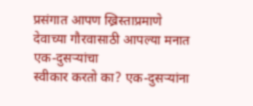प्रसंगात आपण ख्रिस्ताप्रमाणे देवाच्या गौरवासाठी आपल्या मनात एक-दुसऱ्यांचा
स्वीकार करतो का? एक-दुसऱ्यांना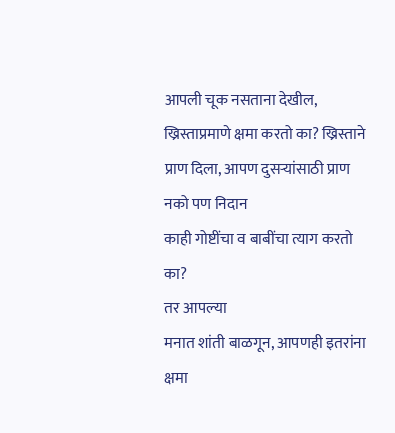आपली चूक नसताना देखील, ख्रिस्ताप्रमाणे क्षमा करतो का? ख्रिस्ताने प्राण दिला, आपण दुसऱ्यांसाठी प्राण नको पण निदान
काही गोष्टींचा व बाबींचा त्याग करतो का?
तर आपल्या
मनात शांती बाळगून, आपणही इतरांना क्षमा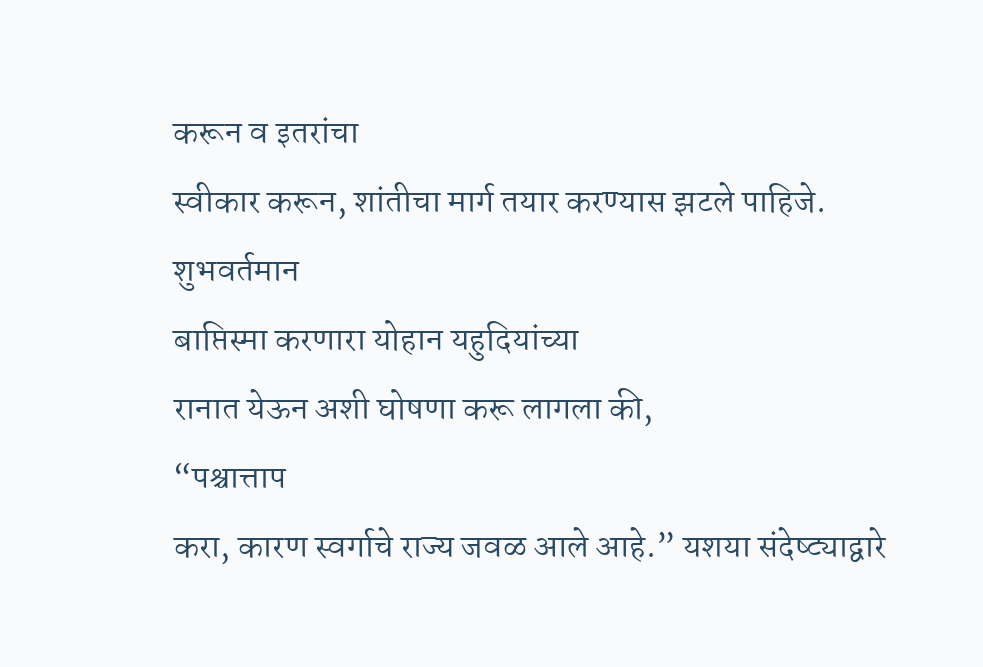करून व इतरांचा
स्वीकार करून, शांतीचा मार्ग तयार करण्यास झटले पाहिजे.
शुभवर्तमान
बाप्तिस्मा करणारा योहान यहुदियांच्या
रानात येऊन अशी घोषणा करू लागला की,
“पश्चात्ताप
करा, कारण स्वर्गाचे राज्य जवळ आले आहे.” यशया संदेष्ट्याद्वारे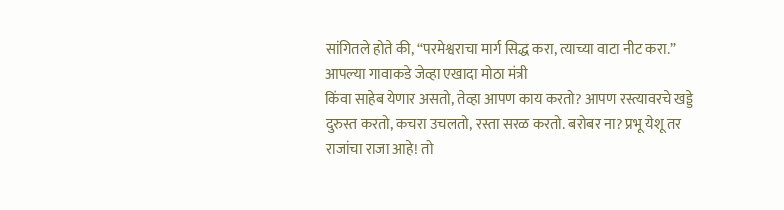सांगितले होते की, “परमेश्वराचा मार्ग सिद्ध करा, त्याच्या वाटा नीट करा.”
आपल्या गावाकडे जेव्हा एखादा मोठा मंत्री
किंवा साहेब येणार असतो, तेव्हा आपण काय करतो? आपण रस्त्यावरचे खड्डे दुरुस्त करतो, कचरा उचलतो, रस्ता सरळ करतो. बरोबर ना? प्रभू येशू तर राजांचा राजा आहे! तो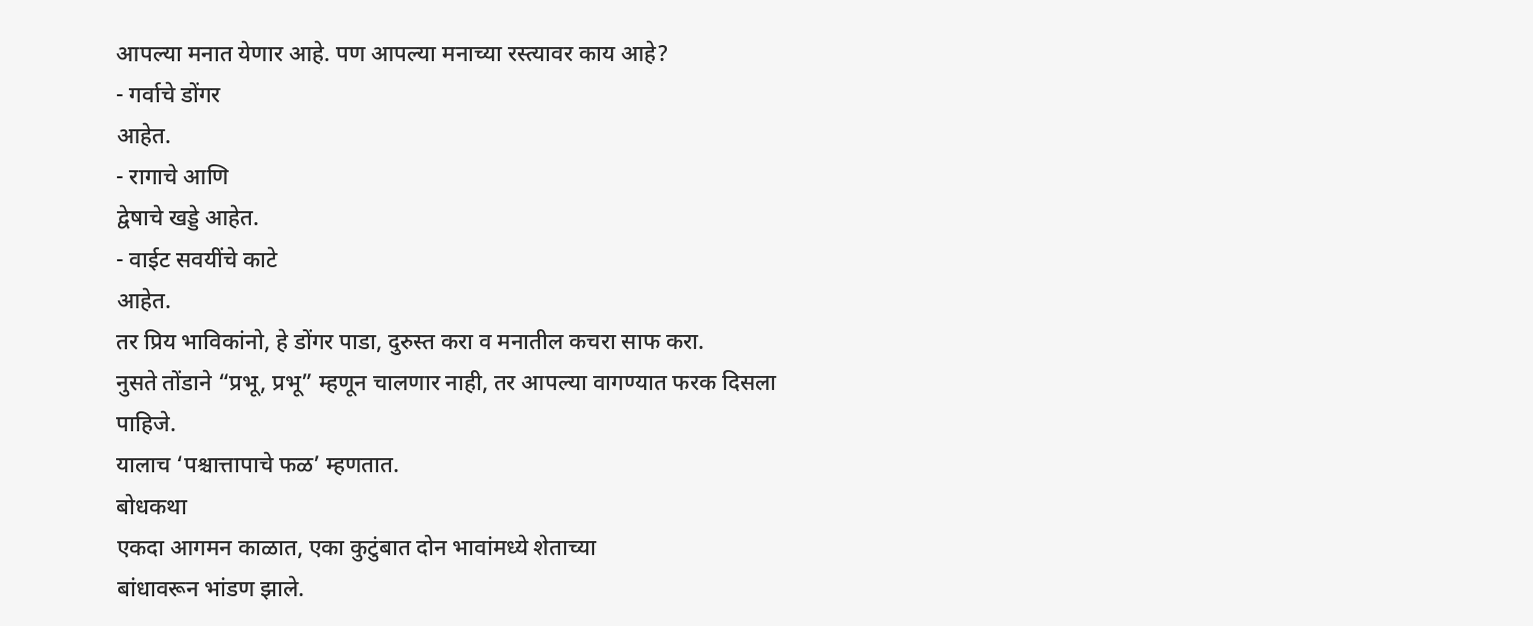आपल्या मनात येणार आहे. पण आपल्या मनाच्या रस्त्यावर काय आहे?
- गर्वाचे डोंगर
आहेत.
- रागाचे आणि
द्वेषाचे खड्डे आहेत.
- वाईट सवयींचे काटे
आहेत.
तर प्रिय भाविकांनो, हे डोंगर पाडा, दुरुस्त करा व मनातील कचरा साफ करा.
नुसते तोंडाने “प्रभू, प्रभू” म्हणून चालणार नाही, तर आपल्या वागण्यात फरक दिसला पाहिजे.
यालाच ‘पश्चात्तापाचे फळ’ म्हणतात.
बोधकथा
एकदा आगमन काळात, एका कुटुंबात दोन भावांमध्ये शेताच्या
बांधावरून भांडण झाले.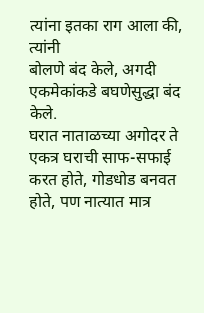त्यांना इतका राग आला की,
त्यांनी
बोलणे बंद केले, अगदी एकमेकांकडे बघणेसुद्धा बंद केले.
घरात नाताळच्या अगोदर ते एकत्र घराची साफ-सफाई करत होते, गोडधोड बनवत होते, पण नात्यात मात्र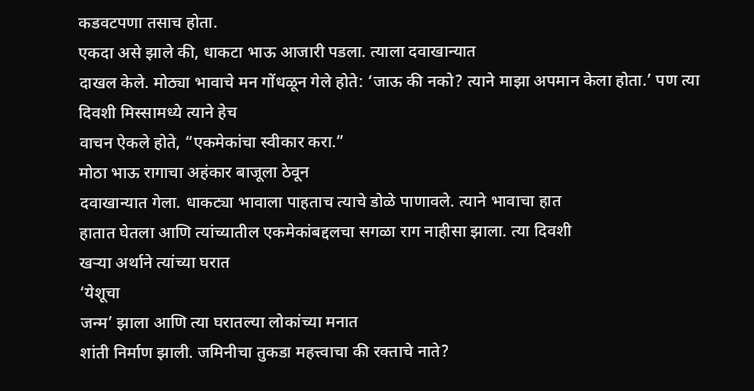कडवटपणा तसाच होता.
एकदा असे झाले की, धाकटा भाऊ आजारी पडला. त्याला दवाखान्यात
दाखल केले. मोठ्या भावाचे मन गोंधळून गेले होते: ‘जाऊ की नको? त्याने माझा अपमान केला होता.’ पण त्या दिवशी मिस्सामध्ये त्याने हेच
वाचन ऐकले होते, “एकमेकांचा स्वीकार करा.”
मोठा भाऊ रागाचा अहंकार बाजूला ठेवून
दवाखान्यात गेला. धाकट्या भावाला पाहताच त्याचे डोळे पाणावले. त्याने भावाचा हात
हातात घेतला आणि त्यांच्यातील एकमेकांबद्दलचा सगळा राग नाहीसा झाला. त्या दिवशी
खऱ्या अर्थाने त्यांच्या घरात
‘येशूचा
जन्म’ झाला आणि त्या घरातल्या लोकांच्या मनात
शांती निर्माण झाली. जमिनीचा तुकडा महत्त्वाचा की रक्ताचे नाते?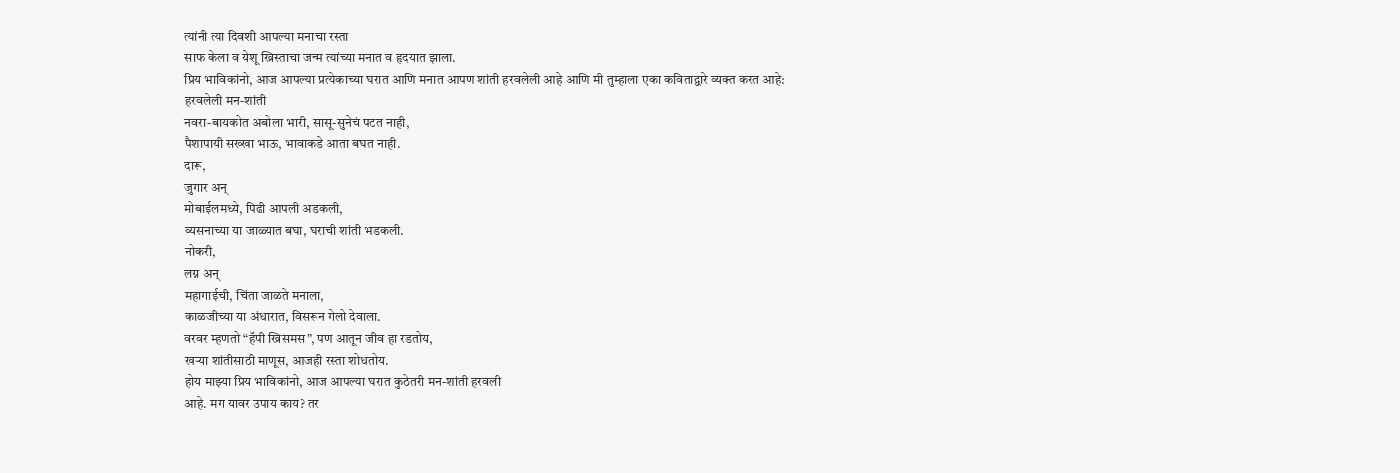त्यांनी त्या दिवशी आपल्या मनाचा रस्ता
साफ केला व येशू ख्रिस्ताचा जन्म त्यांच्या मनात व हृदयात झाला.
प्रिय भाविकांनो, आज आपल्या प्रत्येकाच्या घरात आणि मनात आपण शांती हरवलेली आहे आणि मी तुम्हाला एका कविताद्वारे व्यक्त करत आहे:
हरवलेली मन-शांती
नवरा-बायकोत अबोला भारी, सासू-सुनेचं पटत नाही,
पैशापायी सख्खा भाऊ, भावाकडे आता बघत नाही.
दारू,
जुगार अन्
मोबाईलमध्ये, पिढी आपली अडकली,
व्यसनाच्या या जाळ्यात बघा, घराची शांती भडकली.
नोकरी,
लग्न अन्
महागाईची, चिंता जाळते मनाला,
काळजीच्या या अंधारात, विसरून गेलो देवाला.
वरवर म्हणतो “हॅपी ख्रिसमस”, पण आतून जीव हा रडतोय,
खऱ्या शांतीसाठी माणूस, आजही रस्ता शोधतोय.
होय माझ्या प्रिय भाविकांनो, आज आपल्या घरात कुठेतरी मन-शांती हरवली
आहे. मग यावर उपाय काय? तर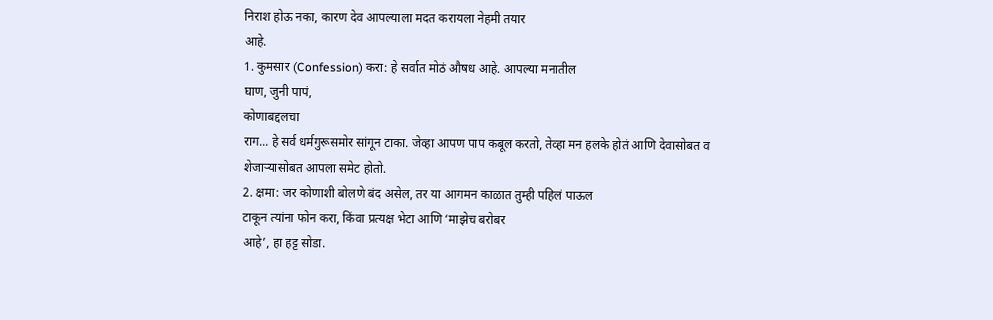निराश होऊ नका, कारण देव आपल्याला मदत करायला नेहमी तयार
आहे.
1. कुमसार (Confession) करा: हे सर्वात मोठं औषध आहे. आपल्या मनातील
घाण, जुनी पापं,
कोणाबद्दलचा
राग... हे सर्व धर्मगुरूसमोर सांगून टाका. जेव्हा आपण पाप कबूल करतो, तेव्हा मन हलके होतं आणि देवासोबत व
शेजाऱ्यासोबत आपला समेट होतो.
2. क्षमा: जर कोणाशी बोलणे बंद असेल, तर या आगमन काळात तुम्ही पहिलं पाऊल
टाकून त्यांना फोन करा, किंवा प्रत्यक्ष भेटा आणि ‘माझेच बरोबर
आहे’, हा हट्ट सोडा.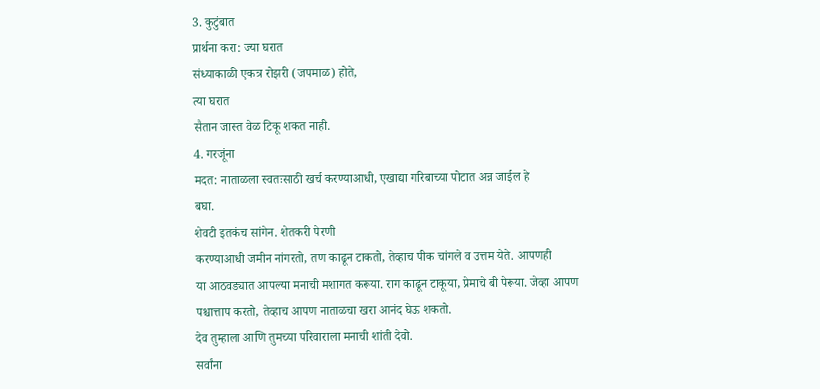3. कुटुंबात
प्रार्थना करा: ज्या घरात
संध्याकाळी एकत्र रोझरी (जपमाळ) होते,
त्या घरात
सैतान जास्त वेळ टिकू शकत नाही.
4. गरजूंना
मदत: नाताळला स्वतःसाठी खर्च करण्याआधी, एखाद्या गरिबाच्या पोटात अन्न जाईल हे
बघा.
शेवटी इतकंच सांगेन. शेतकरी पेरणी
करण्याआधी जमीन नांगरतो, तण काढून टाकतो, तेव्हाच पीक चांगले व उत्तम येते. आपणही
या आठवड्यात आपल्या मनाची मशागत करूया. राग काढून टाकूया, प्रेमाचे बी पेरूया. जेव्हा आपण
पश्चात्ताप करतो, तेव्हाच आपण नाताळचा खरा आनंद घेऊ शकतो.
देव तुम्हाला आणि तुमच्या परिवाराला मनाची शांती देवो.
सर्वांना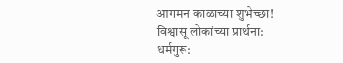आगमन काळाच्या शुभेच्छा!
विश्वासू लोकांच्या प्रार्थना:
धर्मगुरू: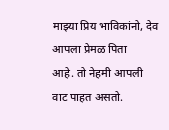माझ्या प्रिय भाविकांनो, देव आपला प्रेमळ पिता
आहे. तो नेहमी आपली वाट पाहत असतो.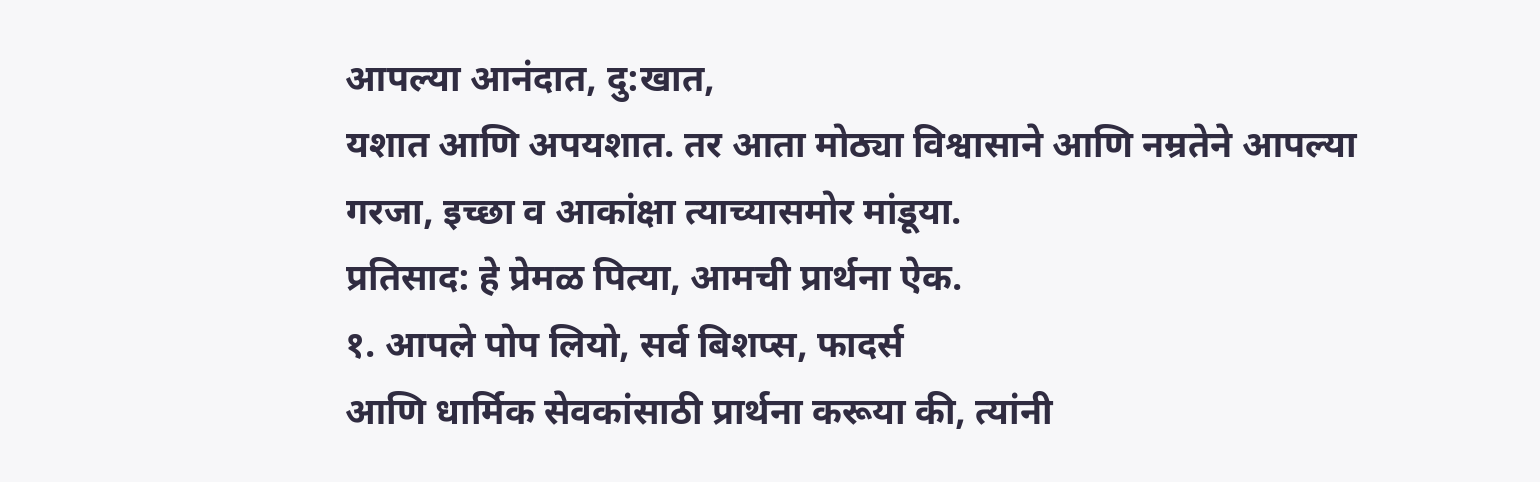आपल्या आनंदात, दु:खात,
यशात आणि अपयशात. तर आता मोठ्या विश्वासाने आणि नम्रतेने आपल्या
गरजा, इच्छा व आकांक्षा त्याच्यासमोर मांडूया.
प्रतिसाद: हे प्रेमळ पित्या, आमची प्रार्थना ऐक.
१. आपले पोप लियो, सर्व बिशप्स, फादर्स
आणि धार्मिक सेवकांसाठी प्रार्थना करूया की, त्यांनी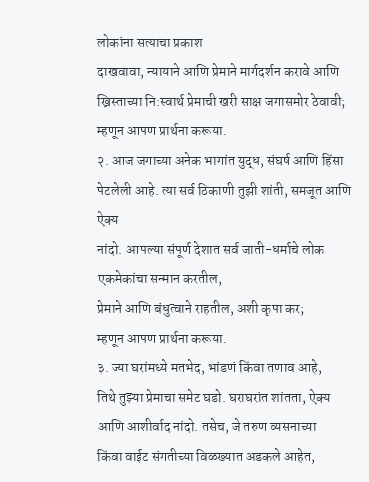लोकांना सत्याचा प्रकाश
दाखवावा, न्यायाने आणि प्रेमाने मार्गदर्शन करावे आणि
ख्रिस्ताच्या नि:स्वार्थ प्रेमाची खरी साक्ष जगासमोर ठेवावी; म्हणून आपण प्रार्थना करूया.
२. आज जगाच्या अनेक भागांत युद्ध, संघर्ष आणि हिंसा
पेटलेली आहे. त्या सर्व ठिकाणी तुझी शांती, समजूत आणि ऐक्य
नांदो. आपल्या संपूर्ण देशात सर्व जाती-धर्माचे लोक एकमेकांचा सन्मान करतील,
प्रेमाने आणि बंधुत्वाने राहतील, अशी कृपा कर;
म्हणून आपण प्रार्थना करूया.
३. ज्या घरांमध्ये मतभेद, भांडणं किंवा तणाव आहे,
तिथे तुझ्या प्रेमाचा समेट घडो. घराघरांत शांतता, ऐक्य आणि आशीर्वाद नांदो. तसेच, जे तरुण व्यसनाच्या
किंवा वाईट संगतीच्या विळख्यात अडकले आहेत,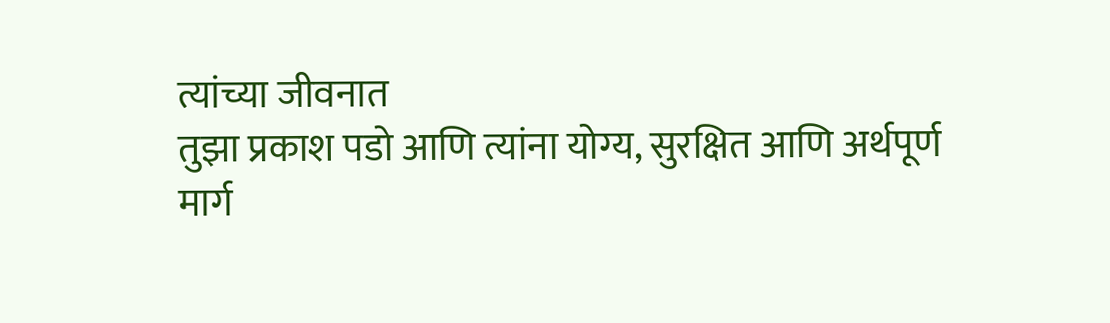त्यांच्या जीवनात
तुझा प्रकाश पडो आणि त्यांना योग्य, सुरक्षित आणि अर्थपूर्ण
मार्ग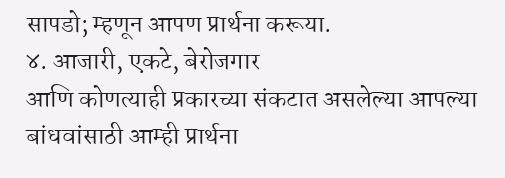सापडो; म्हणून आपण प्रार्थना करूया.
४. आजारी, एकटे, बेरोजगार
आणि कोणत्याही प्रकारच्या संकटात असलेल्या आपल्या बांधवांसाठी आम्ही प्रार्थना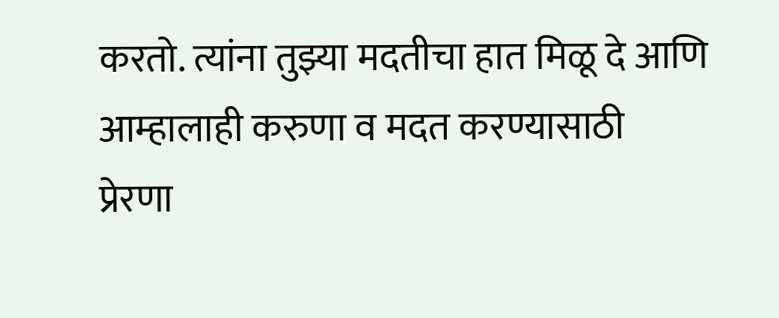करतो. त्यांना तुझ्या मदतीचा हात मिळू दे आणि आम्हालाही करुणा व मदत करण्यासाठी
प्रेरणा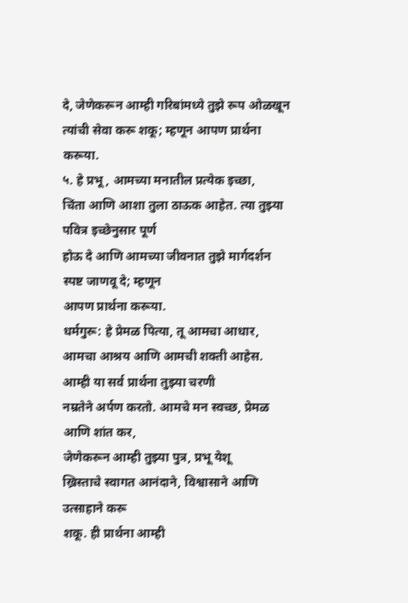दे, जेणेकरून आम्ही गरिबांमध्ये तुझे रूप ओळखून
त्यांची सेवा करू शकू; म्हणून आपण प्रार्थना करूया.
५. हे प्रभू, आमच्या मनातील प्रत्येक इच्छा,
चिंता आणि आशा तुला ठाऊक आहेत. त्या तुझ्या पवित्र इच्छेनुसार पूर्ण
होऊ दे आणि आमच्या जीवनात तुझे मार्गदर्शन स्पष्ट जाणवू दे; म्हणून
आपण प्रार्थना करूया.
धर्मगुरू: हे प्रेमळ पित्या, तू आमचा आधार, आमचा आश्रय आणि आमची शक्ती आहेस. आम्ही या सर्व प्रार्थना तुझ्या चरणी
नम्रतेने अर्पण करतो. आमचे मन स्वच्छ, प्रेमळ आणि शांत कर,
जेणेकरून आम्ही तुझ्या पुत्र, प्रभू येशू
ख्रिस्ताचे स्वागत आनंदाने, विश्वासाने आणि उत्साहाने करू
शकू. ही प्रार्थना आम्ही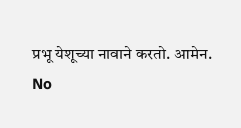प्रभू येशूच्या नावाने करतो. आमेन.
No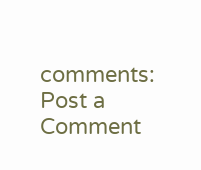comments:
Post a Comment